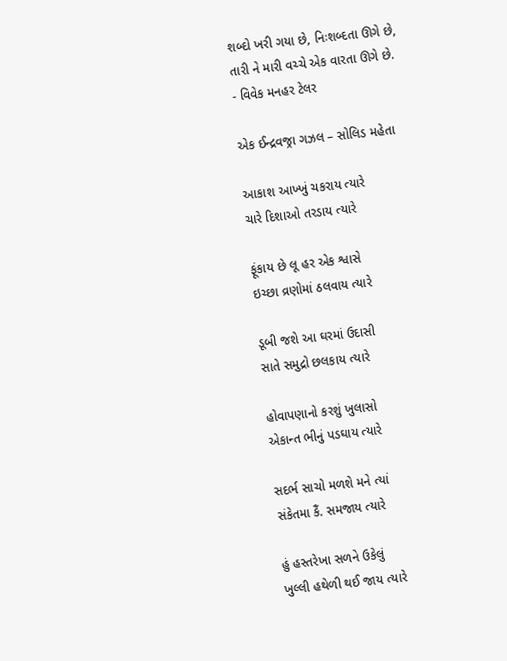શબ્દો ખરી ગયા છે, નિઃશબ્દતા ઊગે છે,
તારી ને મારી વચ્ચે એક વારતા ઊગે છે.
- વિવેક મનહર ટેલર

એક ઈન્દ્રવજ્રા ગઝલ – સોલિડ મહેતા

આકાશ આખ્ખું ચકરાય ત્યારે
ચારે દિશાઓ તરડાય ત્યારે

ફૂંકાય છે લૂ હર એક શ્વાસે
ઇચ્છા વ્રણોમાં ઠલવાય ત્યારે

ડૂબી જશે આ ઘરમાં ઉદાસી
સાતે સમુદ્રો છલકાય ત્યારે

હોવાપણાનો કરશું ખુલાસો
એકાન્ત ભીનું પડઘાય ત્યારે

સદર્ભ સાચો મળશે મને ત્યાં
સંકેતમા કૈં. સમજાય ત્યારે

હું હસ્તરેખા સળને ઉકેલું
ખુલ્લી હથેળી થઈ જાય ત્યારે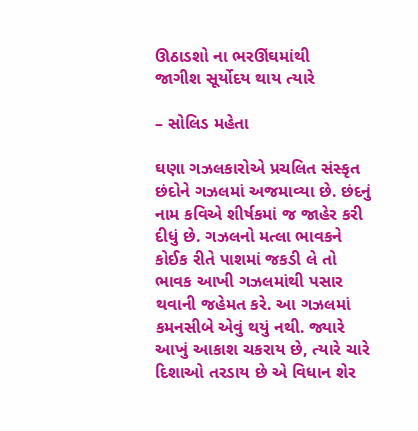ઊઠાડશો ના ભરઊંઘમાંથી
જાગીશ સૂર્યોદય થાય ત્યારે

– સોલિડ મહેતા

ઘણા ગઝલકારોએ પ્રચલિત સંસ્કૃત છંદોને ગઝલમાં અજમાવ્યા છે. છંદનું નામ કવિએ શીર્ષકમાં જ જાહેર કરી દીધું છે. ગઝલનો મત્લા ભાવકને કોઈક રીતે પાશમાં જકડી લે તો ભાવક આખી ગઝલમાંથી પસાર થવાની જહેમત કરે. આ ગઝલમાં કમનસીબે એવું થયું નથી. જ્યારે આખું આકાશ ચકરાય છે, ત્યારે ચારે દિશાઓ તરડાય છે એ વિધાન શેર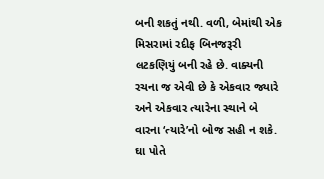બની શકતું નથી. વળી, બેમાંથી એક મિસરામાં રદીફ બિનજરૂરી લટકણિયું બની રહે છે. વાક્યની રચના જ એવી છે કે એકવાર જ્યારે અને એકવાર ત્યારેના સ્થાને બે વારના ‘ત્યારે’નો બોજ સહી ન શકે. ઘા પોતે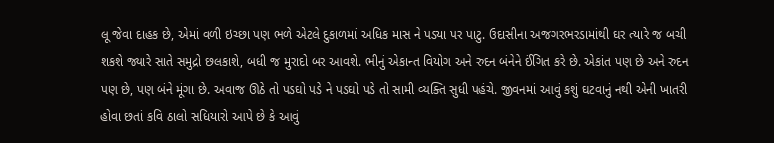લૂ જેવા દાહક છે, એમાં વળી ઇચ્છા પણ ભળે એટલે દુકાળમાં અધિક માસ ને પડ્યા પર પાટુ. ઉદાસીના અજગરભરડામાંથી ઘર ત્યારે જ બચી શકશે જ્યારે સાતે સમુદ્રો છલકાશે, બધી જ મુરાદો બર આવશે. ભીનું એકાન્ત વિયોગ અને રુદન બંનેને ઈંગિત કરે છે. એકાંત પણ છે અને રુદન પણ છે, પણ બંને મૂંગા છે. અવાજ ઊઠે તો પડઘો પડે ને પડઘો પડે તો સામી વ્યક્તિ સુધી પહંચે. જીવનમાં આવું કશું ઘટવાનું નથી એની ખાતરી હોવા છતાં કવિ ઠાલો સધિયારો આપે છે કે આવું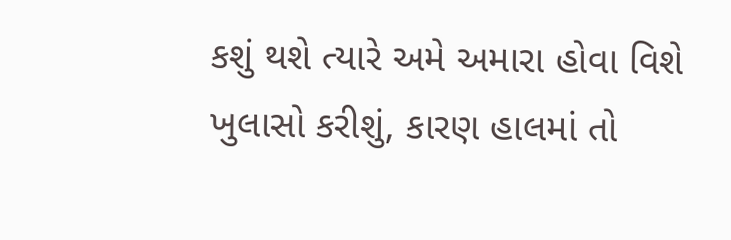કશું થશે ત્યારે અમે અમારા હોવા વિશે ખુલાસો કરીશું, કારણ હાલમાં તો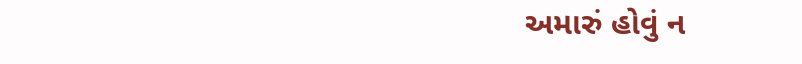અમારું હોવું ન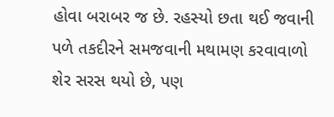હોવા બરાબર જ છે. રહસ્યો છતા થઈ જવાની પળે તકદીરને સમજવાની મથામણ કરવાવાળો શેર સરસ થયો છે, પણ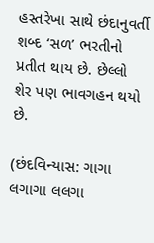હસ્તરેખા સાથે છંદાનુવર્તી શબ્દ ‘સળ’ ભરતીનો પ્રતીત થાય છે. છેલ્લો શેર પણ ભાવગહન થયો છે.

(છંદવિન્યાસ: ગાગા લગાગા લલગા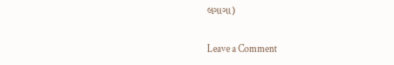લગાગા)

Leave a Comment